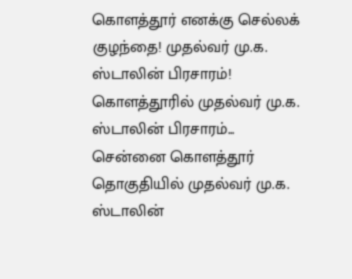கொளத்தூர் எனக்கு செல்லக் குழந்தை! முதல்வர் மு.க. ஸ்டாலின் பிரசாரம்!
கொளத்தூரில் முதல்வர் மு.க. ஸ்டாலின் பிரசாரம்...
சென்னை கொளத்தூர் தொகுதியில் முதல்வர் மு.க. ஸ்டாலின்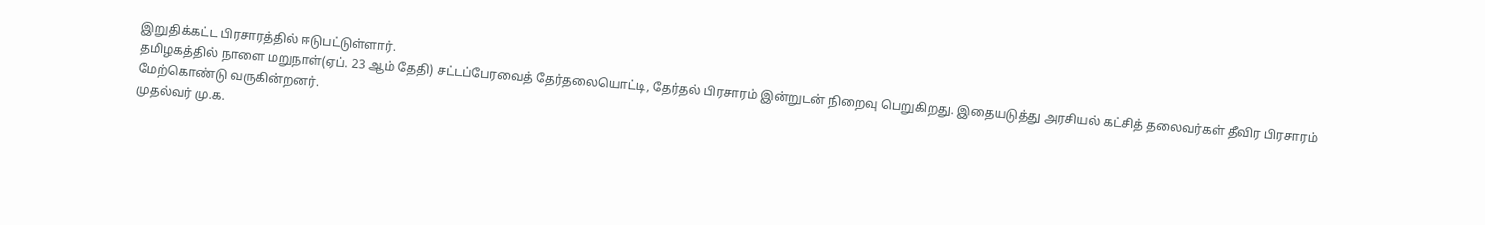இறுதிக்கட்ட பிரசாரத்தில் ஈடுபட்டுள்ளார்.
தமிழகத்தில் நாளை மறுநாள்(ஏப். 23 ஆம் தேதி) சட்டப்பேரவைத் தேர்தலையொட்டி, தேர்தல் பிரசாரம் இன்றுடன் நிறைவு பெறுகிறது. இதையடுத்து அரசியல் கட்சித் தலைவர்கள் தீவிர பிரசாரம் மேற்கொண்டு வருகின்றனர்.
முதல்வர் மு.க.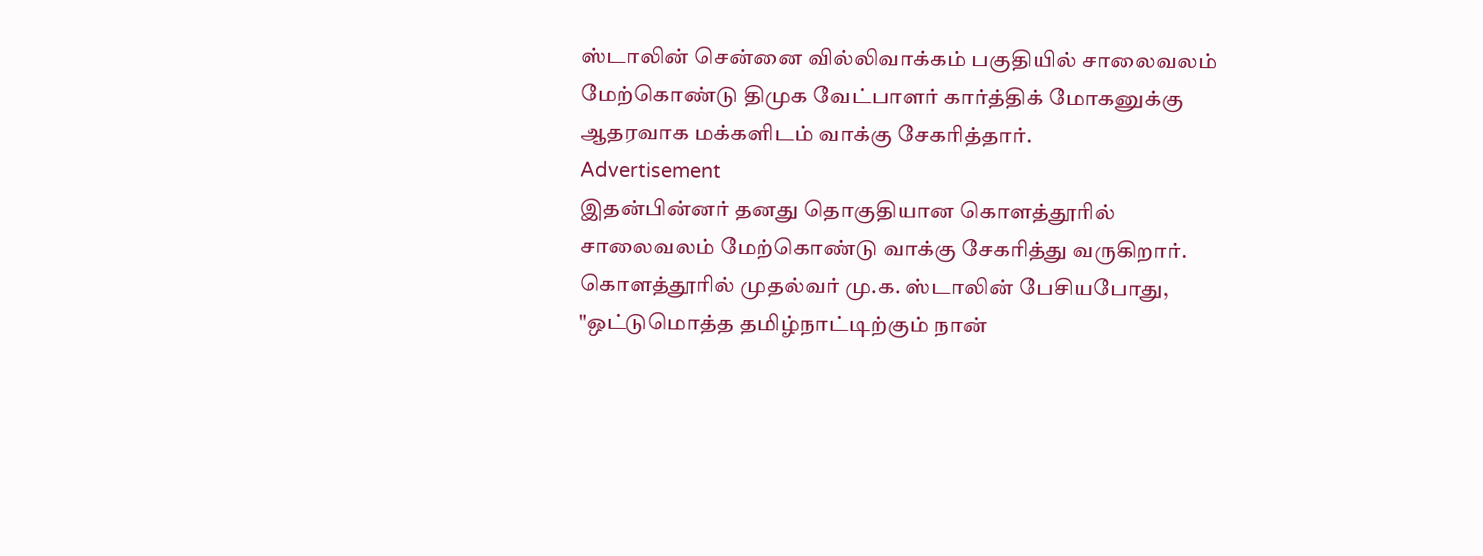ஸ்டாலின் சென்னை வில்லிவாக்கம் பகுதியில் சாலைவலம் மேற்கொண்டு திமுக வேட்பாளர் கார்த்திக் மோகனுக்கு ஆதரவாக மக்களிடம் வாக்கு சேகரித்தார்.
Advertisement
இதன்பின்னர் தனது தொகுதியான கொளத்தூரில் சாலைவலம் மேற்கொண்டு வாக்கு சேகரித்து வருகிறார்.
கொளத்தூரில் முதல்வர் மு.க. ஸ்டாலின் பேசியபோது, "ஒட்டுமொத்த தமிழ்நாட்டிற்கும் நான்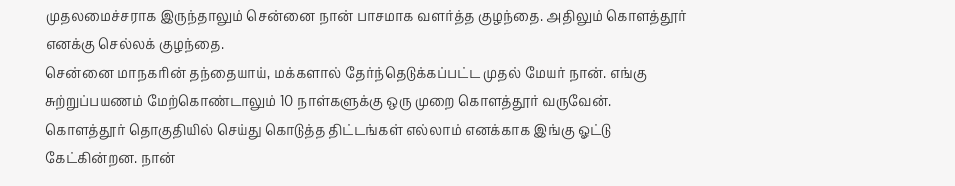முதலமைச்சராக இருந்தாலும் சென்னை நான் பாசமாக வளர்த்த குழந்தை. அதிலும் கொளத்தூர் எனக்கு செல்லக் குழந்தை.
சென்னை மாநகரின் தந்தையாய், மக்களால் தேர்ந்தெடுக்கப்பட்ட முதல் மேயர் நான். எங்கு சுற்றுப்பயணம் மேற்கொண்டாலும் 10 நாள்களுக்கு ஒரு முறை கொளத்தூர் வருவேன்.
கொளத்தூர் தொகுதியில் செய்து கொடுத்த திட்டங்கள் எல்லாம் எனக்காக இங்கு ஓட்டு கேட்கின்றன. நான்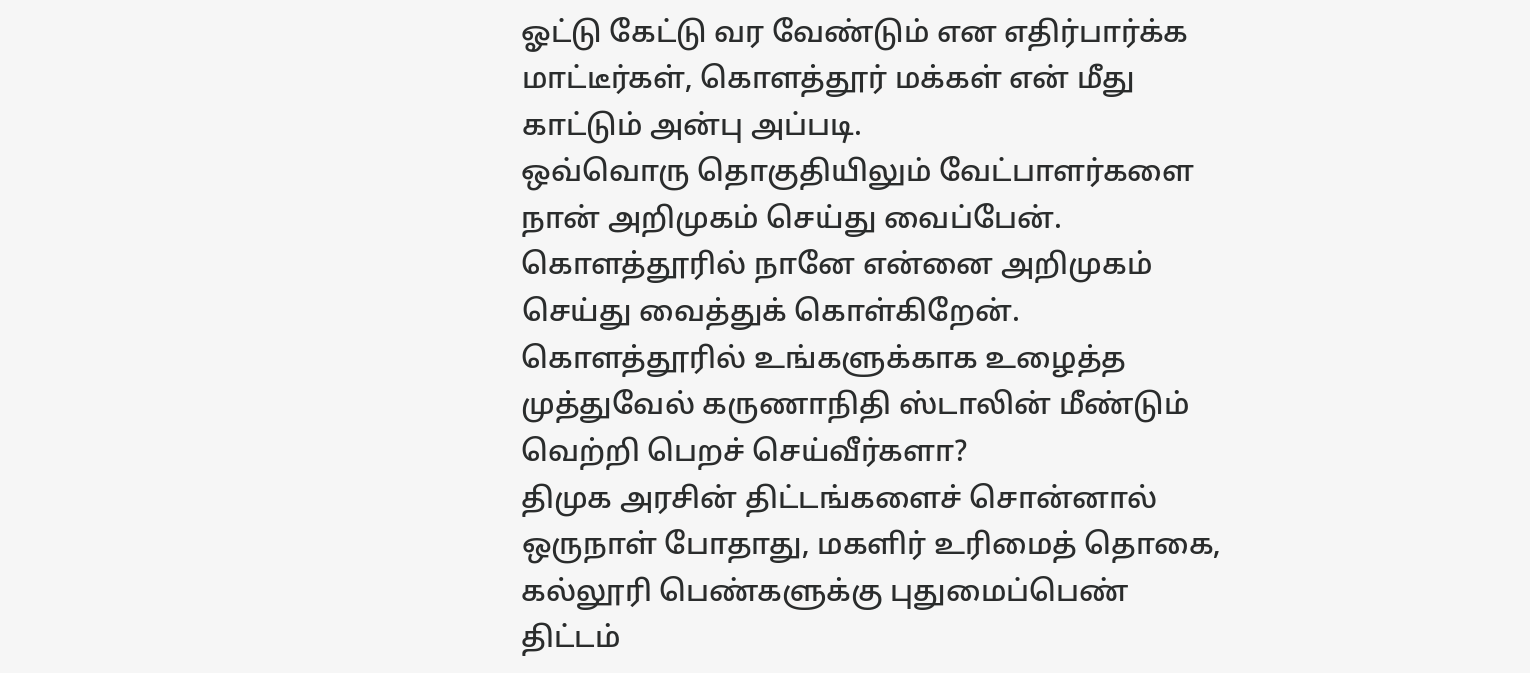ஓட்டு கேட்டு வர வேண்டும் என எதிர்பார்க்க மாட்டீர்கள், கொளத்தூர் மக்கள் என் மீது காட்டும் அன்பு அப்படி.
ஒவ்வொரு தொகுதியிலும் வேட்பாளர்களை நான் அறிமுகம் செய்து வைப்பேன். கொளத்தூரில் நானே என்னை அறிமுகம் செய்து வைத்துக் கொள்கிறேன்.
கொளத்தூரில் உங்களுக்காக உழைத்த முத்துவேல் கருணாநிதி ஸ்டாலின் மீண்டும் வெற்றி பெறச் செய்வீர்களா?
திமுக அரசின் திட்டங்களைச் சொன்னால் ஒருநாள் போதாது, மகளிர் உரிமைத் தொகை, கல்லூரி பெண்களுக்கு புதுமைப்பெண் திட்டம்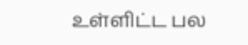உள்ளிட்ட பல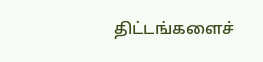திட்டங்களைச்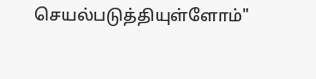செயல்படுத்தியுள்ளோம்"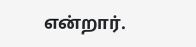என்றார்.